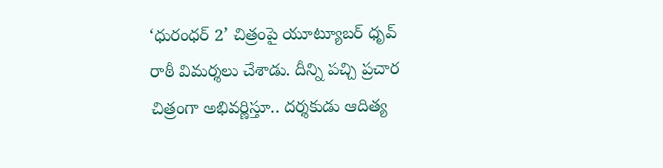‘ధురంధర్ 2’ చిత్రంపై యూట్యూబర్ ధృవ్ రాఠీ విమర్శలు చేశాడు. దీన్ని పచ్చి ప్రచార చిత్రంగా అభివర్ణిస్తూ.. దర్శకుడు ఆదిత్య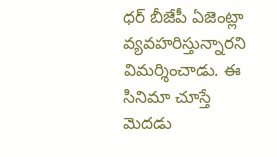ధర్ బీజేపీ ఏజెంట్లా వ్యవహరిస్తున్నారని విమర్శించాడు. ఈ సినిమా చూస్తే మెదడు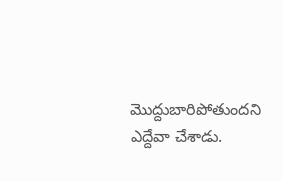మొద్దుబారిపోతుందని ఎద్దేవా చేశాడు.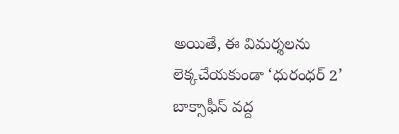అయితే, ఈ విమర్శలను లెక్కచేయకుండా ‘ధురంధర్ 2’ బాక్సాఫీస్ వద్ద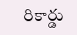రికార్డు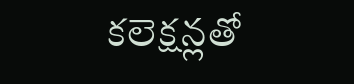కలెక్షన్లతో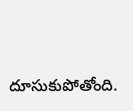దూసుకుపోతోంది.